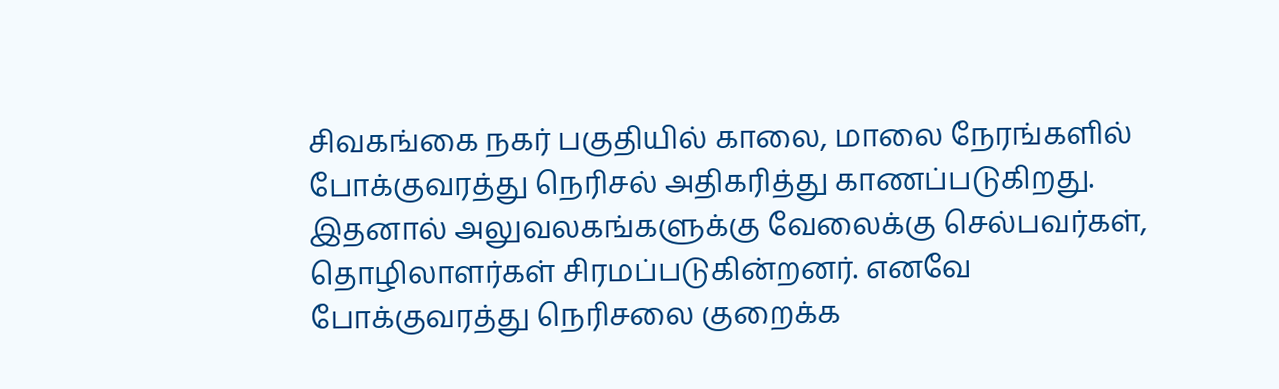சிவகங்கை நகர் பகுதியில் காலை, மாலை நேரங்களில் போக்குவரத்து நெரிசல் அதிகரித்து காணப்படுகிறது. இதனால் அலுவலகங்களுக்கு வேலைக்கு செல்பவர்கள், தொழிலாளர்கள் சிரமப்படுகின்றனர். எனவே போக்குவரத்து நெரிசலை குறைக்க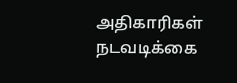அதிகாரிகள் நடவடிக்கை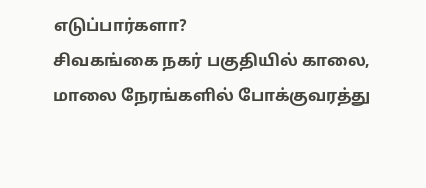எடுப்பார்களா?
சிவகங்கை நகர் பகுதியில் காலை, மாலை நேரங்களில் போக்குவரத்து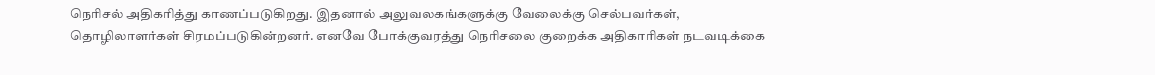நெரிசல் அதிகரித்து காணப்படுகிறது. இதனால் அலுவலகங்களுக்கு வேலைக்கு செல்பவர்கள், தொழிலாளர்கள் சிரமப்படுகின்றனர். எனவே போக்குவரத்து நெரிசலை குறைக்க அதிகாரிகள் நடவடிக்கை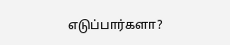எடுப்பார்களா?